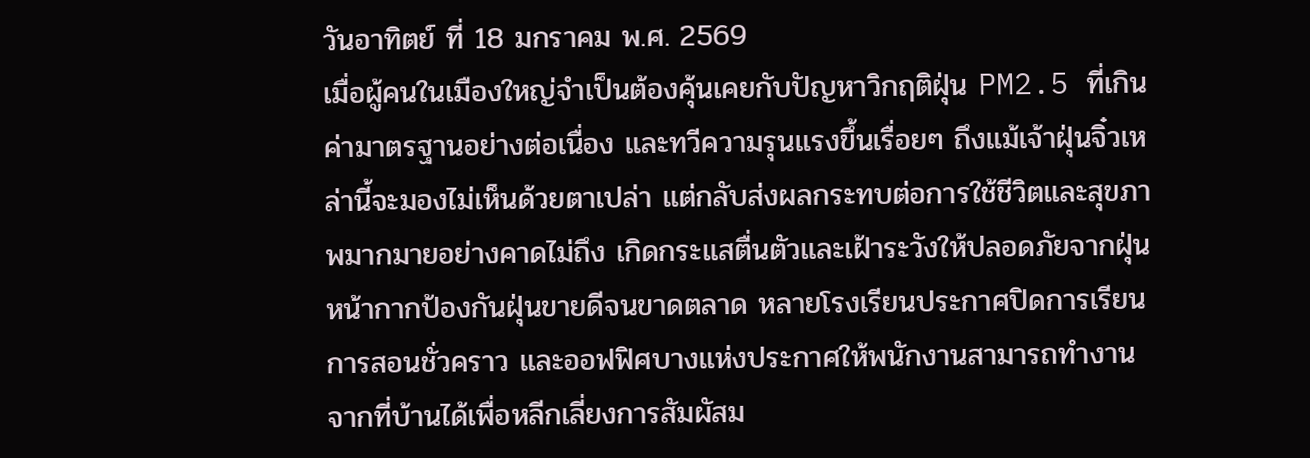วันอาทิตย์ ที่ 18 มกราคม พ.ศ. 2569
เมื่อผู้คนในเมืองใหญ่จำเป็นต้องคุ้นเคยกับปัญหาวิกฤติฝุ่น PM2.5 ที่เกินค่ามาตรฐานอย่างต่อเนื่อง และทวีความรุนแรงขึ้นเรื่อยๆ ถึงแม้เจ้าฝุ่นจิ๋วเหล่านี้จะมองไม่เห็นด้วยตาเปล่า แต่กลับส่งผลกระทบต่อการใช้ชีวิตและสุขภาพมากมายอย่างคาดไม่ถึง เกิดกระแสตื่นตัวและเฝ้าระวังให้ปลอดภัยจากฝุ่น หน้ากากป้องกันฝุ่นขายดีจนขาดตลาด หลายโรงเรียนประกาศปิดการเรียนการสอนชั่วคราว และออฟฟิศบางแห่งประกาศให้พนักงานสามารถทำงานจากที่บ้านได้เพื่อหลีกเลี่ยงการสัมผัสม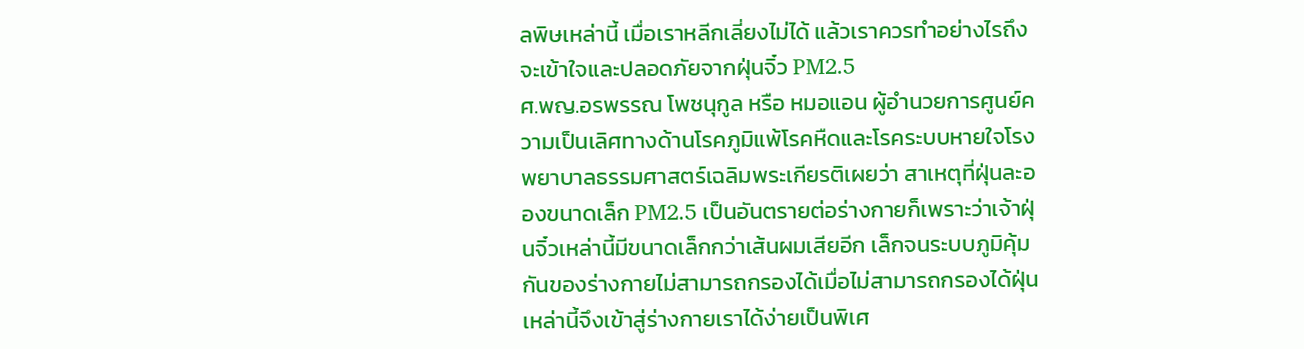ลพิษเหล่านี้ เมื่อเราหลีกเลี่ยงไม่ได้ แล้วเราควรทำอย่างไรถึงจะเข้าใจและปลอดภัยจากฝุ่นจิ๋ว PM2.5
ศ.พญ.อรพรรณ โพชนุกูล หรือ หมอแอน ผู้อำนวยการศูนย์ความเป็นเลิศทางด้านโรคภูมิแพ้โรคหืดและโรคระบบหายใจโรงพยาบาลธรรมศาสตร์เฉลิมพระเกียรติเผยว่า สาเหตุที่ฝุ่นละอองขนาดเล็ก PM2.5 เป็นอันตรายต่อร่างกายก็เพราะว่าเจ้าฝุ่นจิ๋วเหล่านี้มีขนาดเล็กกว่าเส้นผมเสียอีก เล็กจนระบบภูมิคุ้มกันของร่างกายไม่สามารถกรองได้เมื่อไม่สามารถกรองได้ฝุ่นเหล่านี้จึงเข้าสู่ร่างกายเราได้ง่ายเป็นพิเศ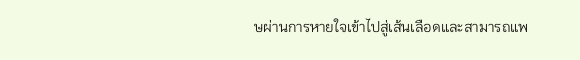ษผ่านการหายใจเข้าไปสู่เส้นเลือดและสามารถแพ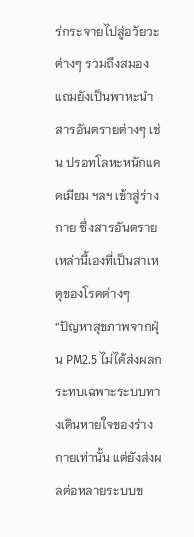ร่กระจายไปสู่อวัยวะต่างๆ รวมถึงสมอง แถมยังเป็นพาหะนำสารอันตรายต่างๆ เช่น ปรอทโลหะหนักแคดเมียม ฯลฯ เข้าสู่ร่างกาย ซึ่งสารอันตรายเหล่านี้เองที่เป็นสาเหตุของโรคต่างๆ
“ปัญหาสุขภาพจากฝุ่น PM2.5 ไม่ได้ส่งผลกระทบเฉพาะระบบทางเดินหายใจของร่างกายเท่านั้น แต่ยังส่งผลต่อหลายระบบข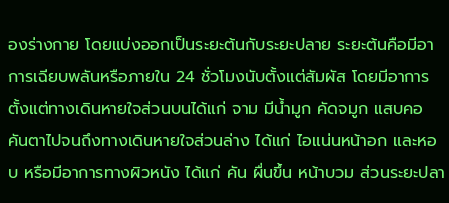องร่างกาย โดยแบ่งออกเป็นระยะต้นกับระยะปลาย ระยะต้นคือมีอาการเฉียบพลันหรือภายใน 24 ชั่วโมงนับตั้งแต่สัมผัส โดยมีอาการตั้งแต่ทางเดินหายใจส่วนบนได้แก่ จาม มีน้ำมูก คัดจมูก แสบคอ คันตาไปจนถึงทางเดินหายใจส่วนล่าง ได้แก่ ไอแน่นหน้าอก และหอบ หรือมีอาการทางผิวหนัง ได้แก่ คัน ผื่นขึ้น หน้าบวม ส่วนระยะปลา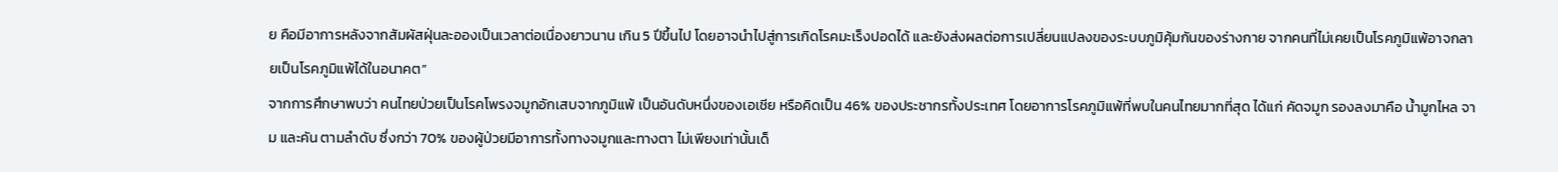ย คือมีอาการหลังจากสัมผัสฝุ่นละอองเป็นเวลาต่อเนื่องยาวนาน เกิน 5 ปีขึ้นไป โดยอาจนำไปสู่การเกิดโรคมะเร็งปอดได้ และยังส่งผลต่อการเปลี่ยนแปลงของระบบภูมิคุ้มกันของร่างกาย จากคนที่ไม่เคยเป็นโรคภูมิแพ้อาจกลายเป็นโรคภูมิแพ้ได้ในอนาคต”
จากการศึกษาพบว่า คนไทยป่วยเป็นโรคโพรงจมูกอักเสบจากภูมิแพ้ เป็นอันดับหนึ่งของเอเชีย หรือคิดเป็น 46% ของประชากรทั้งประเทศ โดยอาการโรคภูมิแพ้ที่พบในคนไทยมากที่สุด ได้แก่ คัดจมูก รองลงมาคือ น้ำมูกไหล จาม และคัน ตามลำดับ ซึ่งกว่า 70% ของผู้ป่วยมีอาการทั้งทางจมูกและทางตา ไม่เพียงเท่านั้นเด็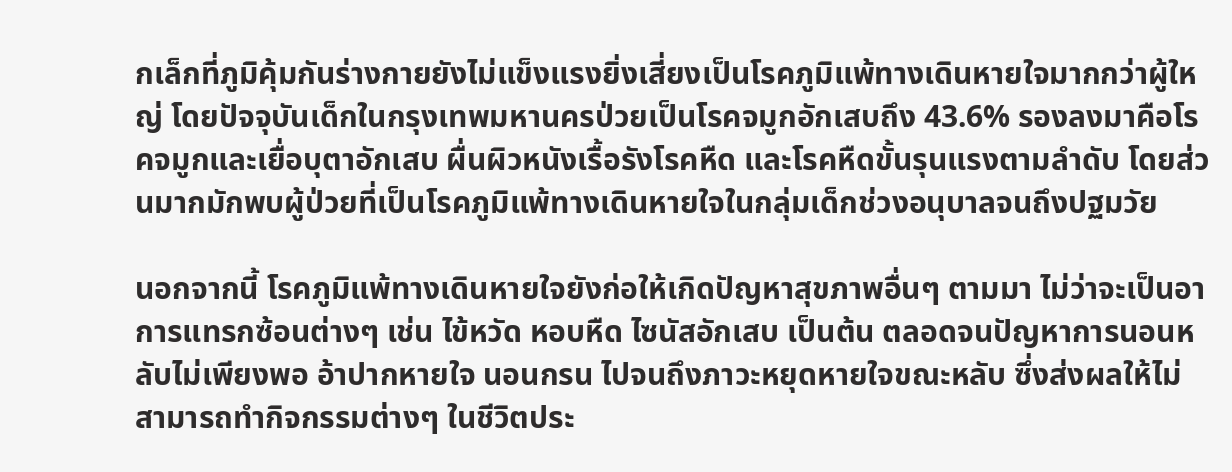กเล็กที่ภูมิคุ้มกันร่างกายยังไม่แข็งแรงยิ่งเสี่ยงเป็นโรคภูมิแพ้ทางเดินหายใจมากกว่าผู้ใหญ่ โดยปัจจุบันเด็กในกรุงเทพมหานครป่วยเป็นโรคจมูกอักเสบถึง 43.6% รองลงมาคือโรคจมูกและเยื่อบุตาอักเสบ ผื่นผิวหนังเรื้อรังโรคหืด และโรคหืดขั้นรุนแรงตามลำดับ โดยส่วนมากมักพบผู้ป่วยที่เป็นโรคภูมิแพ้ทางเดินหายใจในกลุ่มเด็กช่วงอนุบาลจนถึงปฐมวัย

นอกจากนี้ โรคภูมิแพ้ทางเดินหายใจยังก่อให้เกิดปัญหาสุขภาพอื่นๆ ตามมา ไม่ว่าจะเป็นอาการแทรกซ้อนต่างๆ เช่น ไข้หวัด หอบหืด ไซนัสอักเสบ เป็นต้น ตลอดจนปัญหาการนอนหลับไม่เพียงพอ อ้าปากหายใจ นอนกรน ไปจนถึงภาวะหยุดหายใจขณะหลับ ซึ่งส่งผลให้ไม่สามารถทำกิจกรรมต่างๆ ในชีวิตประ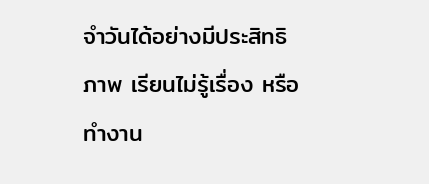จำวันได้อย่างมีประสิทธิภาพ เรียนไม่รู้เรื่อง หรือทำงาน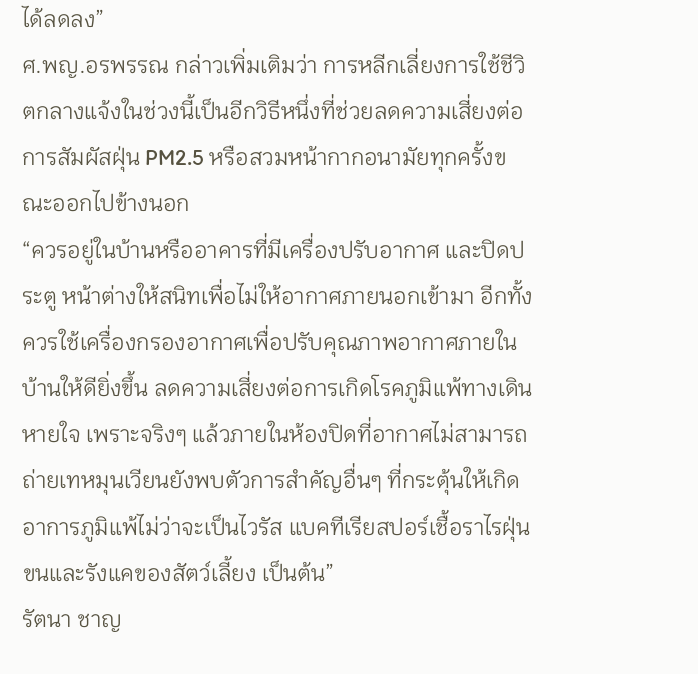ได้ลดลง”
ศ.พญ.อรพรรณ กล่าวเพิ่มเติมว่า การหลีกเลี่ยงการใช้ชีวิตกลางแจ้งในช่วงนี้เป็นอีกวิธีหนึ่งที่ช่วยลดความเสี่ยงต่อการสัมผัสฝุ่น PM2.5 หรือสวมหน้ากากอนามัยทุกครั้งขณะออกไปข้างนอก
“ควรอยู่ในบ้านหรืออาคารที่มีเครื่องปรับอากาศ และปิดประตู หน้าต่างให้สนิทเพื่อไม่ให้อากาศภายนอกเข้ามา อีกทั้งควรใช้เครื่องกรองอากาศเพื่อปรับคุณภาพอากาศภายในบ้านให้ดียิ่งขึ้น ลดความเสี่ยงต่อการเกิดโรคภูมิแพ้ทางเดินหายใจ เพราะจริงๆ แล้วภายในห้องปิดที่อากาศไม่สามารถถ่ายเทหมุนเวียนยังพบตัวการสำคัญอื่นๆ ที่กระตุ้นให้เกิดอาการภูมิแพ้ไม่ว่าจะเป็นไวรัส แบคทีเรียสปอร์เชื้อราไรฝุ่น ขนและรังแคของสัตว์เลี้ยง เป็นต้น”
รัตนา ชาญ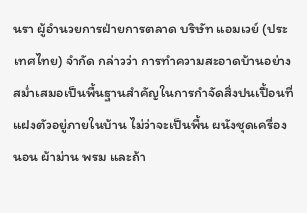นรา ผู้อำนวยการฝ่ายการตลาด บริษัท แอมเวย์ (ประเทศไทย) จำกัด กล่าวว่า การทำความสะอาดบ้านอย่างสม่ำเสมอเป็นพื้นฐานสำคัญในการกำจัดสิ่งปนเปื้อนที่แฝงตัวอยู่ภายในบ้าน ไม่ว่าจะเป็นพื้น ผนังชุดเครื่องนอน ผ้าม่าน พรม และถ้า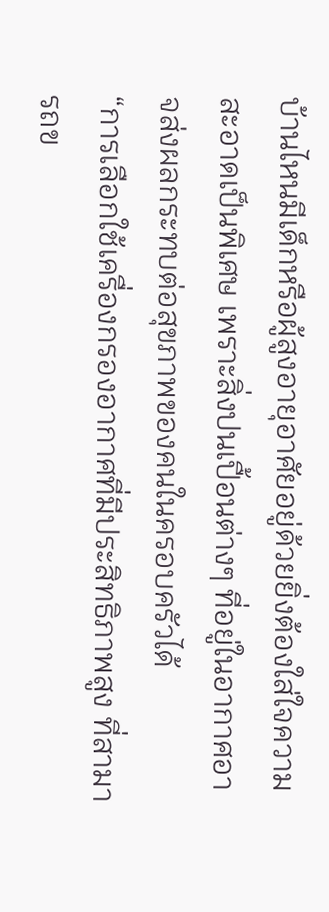บ้านไหนมีเด็กหรือผู้สูงอายุอาศัยอยู่ด้วยยิ่งต้องใส่ใจความสะอาดเป็นพิเศษ เพราะสิ่งปนเปื้อนต่างๆ ที่อยู่ในอากาศอาจส่งผลกระทบต่อสุขภาพของคนในครอบครัวได้
“การเลือกใช้เครื่องกรองอากาศที่มีประสิทธิภาพสูง ที่สามารถข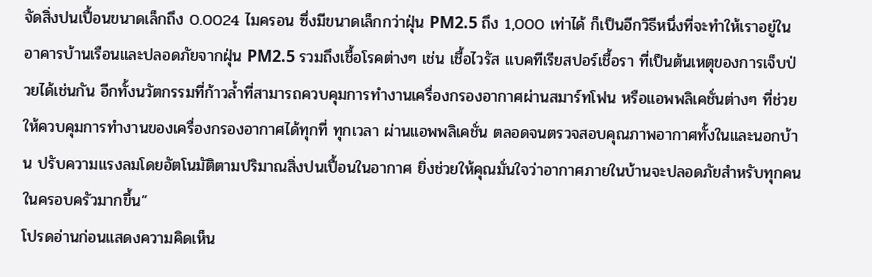จัดสิ่งปนเปื้อนขนาดเล็กถึง 0.0024 ไมครอน ซึ่งมีขนาดเล็กกว่าฝุ่น PM2.5 ถึง 1,000 เท่าได้ ก็เป็นอีกวิธีหนึ่งที่จะทำให้เราอยู่ในอาคารบ้านเรือนและปลอดภัยจากฝุ่น PM2.5 รวมถึงเชื้อโรคต่างๆ เช่น เชื้อไวรัส แบคทีเรียสปอร์เชื้อรา ที่เป็นต้นเหตุของการเจ็บป่วยได้เช่นกัน อีกทั้งนวัตกรรมที่ก้าวล้ำที่สามารถควบคุมการทำงานเครื่องกรองอากาศผ่านสมาร์ทโฟน หรือแอพพลิเคชั่นต่างๆ ที่ช่วยให้ควบคุมการทำงานของเครื่องกรองอากาศได้ทุกที่ ทุกเวลา ผ่านแอพพลิเคชั่น ตลอดจนตรวจสอบคุณภาพอากาศทั้งในและนอกบ้าน ปรับความแรงลมโดยอัตโนมัติตามปริมาณสิ่งปนเปื้อนในอากาศ ยิ่งช่วยให้คุณมั่นใจว่าอากาศภายในบ้านจะปลอดภัยสำหรับทุกคนในครอบครัวมากขึ้น”
โปรดอ่านก่อนแสดงความคิดเห็น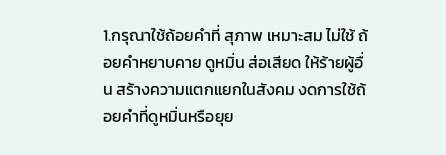1.กรุณาใช้ถ้อยคำที่ สุภาพ เหมาะสม ไม่ใช้ ถ้อยคำหยาบคาย ดูหมิ่น ส่อเสียด ให้ร้ายผู้อื่น สร้างความแตกแยกในสังคม งดการใช้ถ้อยคำที่ดูหมิ่นหรือยุย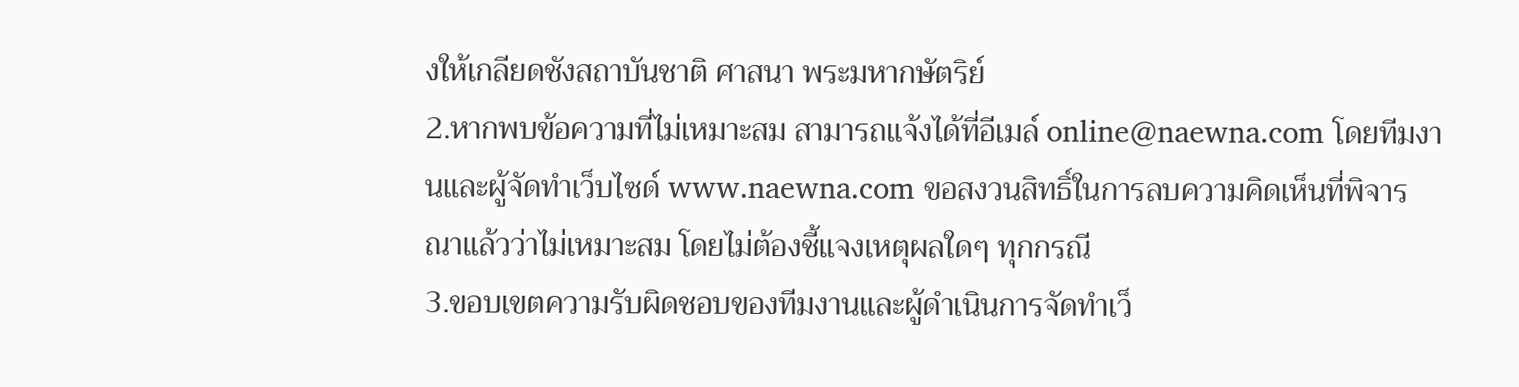งให้เกลียดชังสถาบันชาติ ศาสนา พระมหากษัตริย์
2.หากพบข้อความที่ไม่เหมาะสม สามารถแจ้งได้ที่อีเมล์ online@naewna.com โดยทีมงานและผู้จัดทำเว็บไซด์ www.naewna.com ขอสงวนสิทธิ์ในการลบความคิดเห็นที่พิจารณาแล้วว่าไม่เหมาะสม โดยไม่ต้องชี้แจงเหตุผลใดๆ ทุกกรณี
3.ขอบเขตความรับผิดชอบของทีมงานและผู้ดำเนินการจัดทำเว็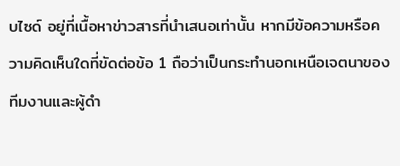บไซด์ อยู่ที่เนื้อหาข่าวสารที่นำเสนอเท่านั้น หากมีข้อความหรือความคิดเห็นใดที่ขัดต่อข้อ 1 ถือว่าเป็นกระทำนอกเหนือเจตนาของทีมงานและผู้ดำ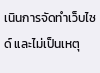เนินการจัดทำเว็บไซด์ และไม่เป็นเหตุ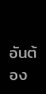อันต้อง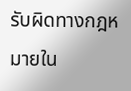รับผิดทางกฎหมายใน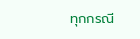ทุกกรณี